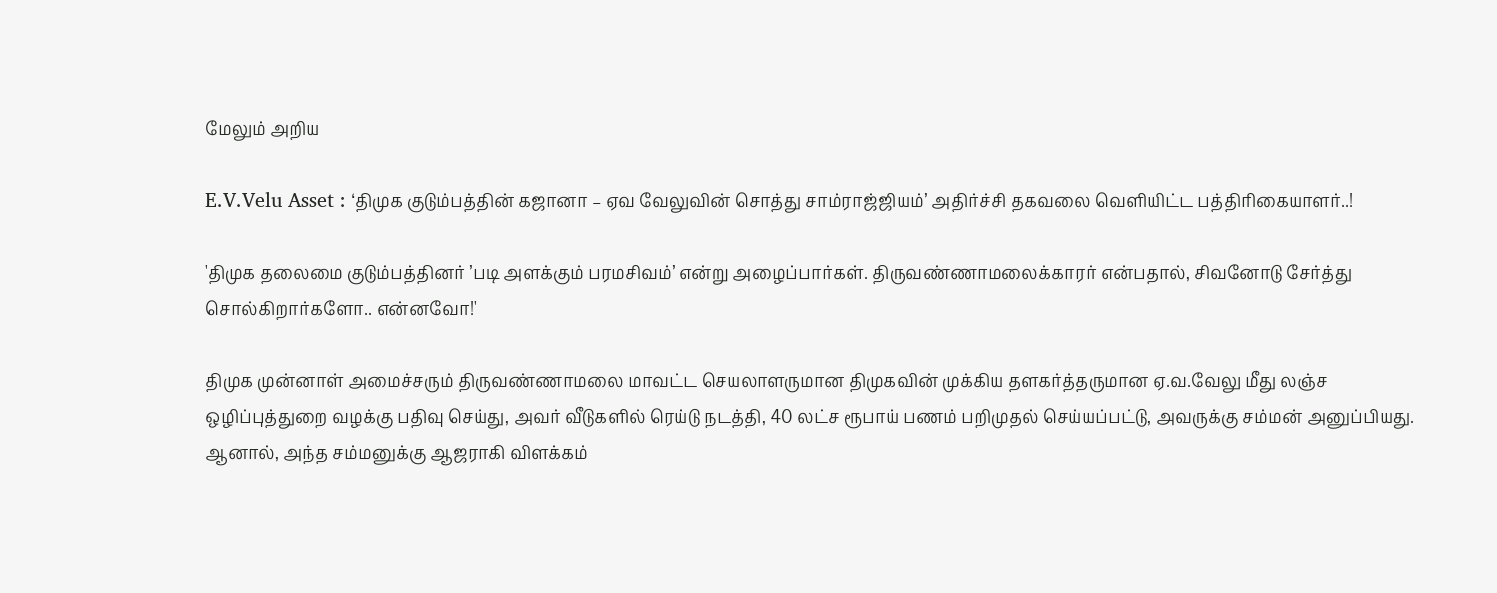மேலும் அறிய

E.V.Velu Asset : ‘திமுக குடும்பத்தின் கஜானா – ஏவ வேலுவின் சொத்து சாம்ராஜ்ஜியம்’ அதிர்ச்சி தகவலை வெளியிட்ட பத்திரிகையாளர்..!

'திமுக தலைமை குடும்பத்தினர் ’படி அளக்கும் பரமசிவம்’ என்று அழைப்பார்கள். திருவண்ணாமலைக்காரர் என்பதால், சிவனோடு சேர்த்து சொல்கிறார்களோ.. என்னவோ!'

திமுக முன்னாள் அமைச்சரும் திருவண்ணாமலை மாவட்ட செயலாளருமான திமுகவின் முக்கிய தளகர்த்தருமான ஏ.வ.வேலு மீது லஞ்ச ஒழிப்புத்துறை வழக்கு பதிவு செய்து, அவர் வீடுகளில் ரெய்டு நடத்தி, 40 லட்ச ரூபாய் பணம் பறிமுதல் செய்யப்பட்டு, அவருக்கு சம்மன் அனுப்பியது. ஆனால், அந்த சம்மனுக்கு ஆஜராகி விளக்கம்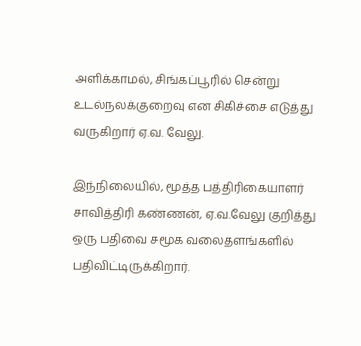அளிக்காமல், சிங்கப்பூரில் சென்று உடல்நலக்குறைவு என சிகிச்சை எடுத்து வருகிறார் ஏ.வ. வேலு.

இந்நிலையில், மூத்த பத்திரிகையாளர் சாவித்திரி கண்ணன், ஏ.வ.வேலு குறித்து ஒரு பதிவை சமூக வலைதளங்களில் பதிவிட்டிருக்கிறார்.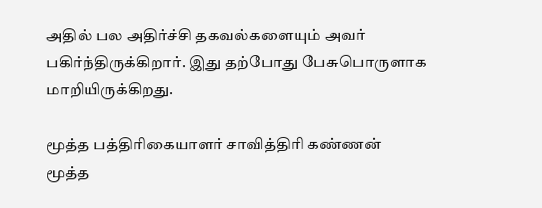அதில் பல அதிர்ச்சி தகவல்களையும் அவர் பகிர்ந்திருக்கிறார். இது தற்போது பேசுபொருளாக மாறியிருக்கிறது.

மூத்த பத்திரிகையாளர் சாவித்திரி கண்ணன்
மூத்த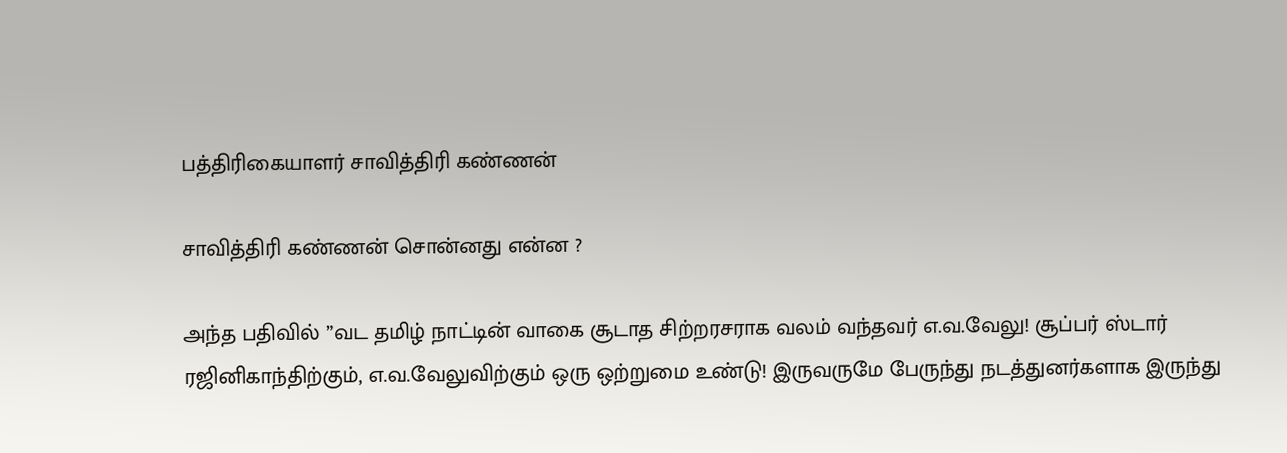பத்திரிகையாளர் சாவித்திரி கண்ணன்

சாவித்திரி கண்ணன் சொன்னது என்ன ?

அந்த பதிவில் ”வட தமிழ் நாட்டின் வாகை சூடாத சிற்றரசராக வலம் வந்தவர் எ.வ.வேலு! சூப்பர் ஸ்டார் ரஜினிகாந்திற்கும், எ.வ.வேலுவிற்கும் ஒரு ஒற்றுமை உண்டு! இருவருமே பேருந்து நடத்துனர்களாக இருந்து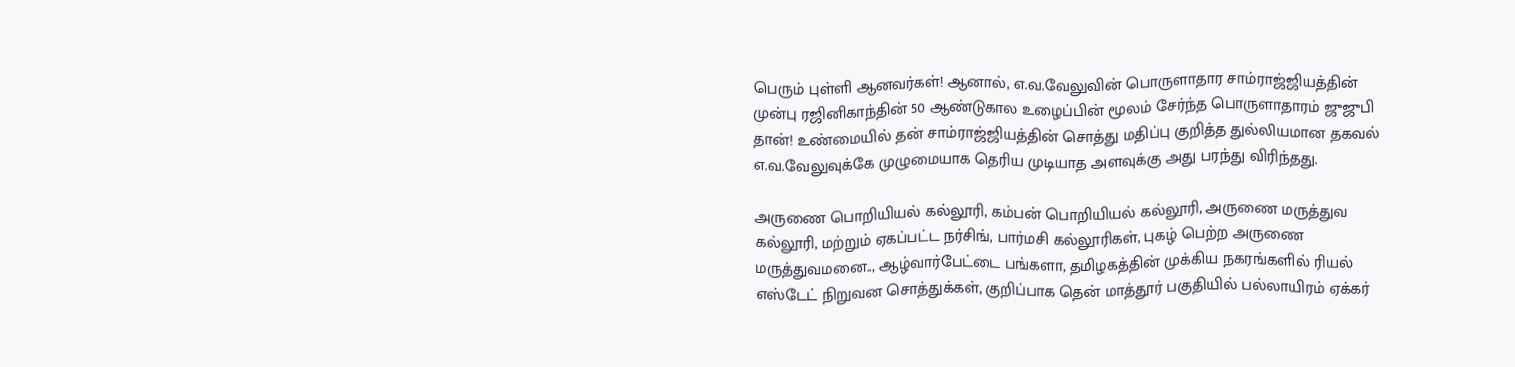பெரும் புள்ளி ஆனவர்கள்! ஆனால், எ.வ.வேலுவின் பொருளாதார சாம்ராஜ்ஜியத்தின் முன்பு ரஜினிகாந்தின் 50 ஆண்டுகால உழைப்பின் மூலம் சேர்ந்த பொருளாதாரம் ஜுஜுபி தான்! உண்மையில் தன் சாம்ராஜ்ஜியத்தின் சொத்து மதிப்பு குறித்த துல்லியமான தகவல் எ.வ.வேலுவுக்கே முழுமையாக தெரிய முடியாத அளவுக்கு அது பரந்து விரிந்தது.

அருணை பொறியியல் கல்லூரி, கம்பன் பொறியியல் கல்லூரி, அருணை மருத்துவ கல்லூரி, மற்றும் ஏகப்பட்ட நர்சிங், பார்மசி கல்லூரிகள், புகழ் பெற்ற அருணை மருத்துவமனை.., ஆழ்வார்பேட்டை பங்களா, தமிழகத்தின் முக்கிய நகரங்களில் ரியல் எஸ்டேட் நிறுவன சொத்துக்கள், குறிப்பாக தென் மாத்தூர் பகுதியில் பல்லாயிரம் ஏக்கர்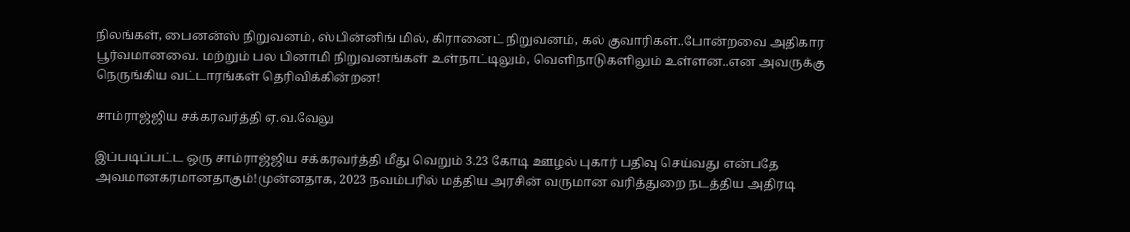நிலங்கள், பைனன்ஸ் நிறுவனம், ஸ்பின்னிங் மில், கிரானைட் நிறுவனம், கல் குவாரிகள்..போன்றவை அதிகார பூர்வமானவை. மற்றும் பல பினாமி நிறுவனங்கள் உள்நாட்டிலும், வெளிநாடுகளிலும் உள்ளன..என அவருக்கு நெருங்கிய வட்டாரங்கள் தெரிவிக்கின்றன!

சாம்ராஜ்ஜிய சக்கரவர்த்தி ஏ.வ.வேலு

இப்படிப்பட்ட ஒரு சாம்ராஜ்ஜிய சக்கரவர்த்தி மீது வெறும் 3.23 கோடி ஊழல் புகார் பதிவு செய்வது என்பதே அவமானகரமானதாகும்!முன்னதாக, 2023 நவம்பரில் மத்திய அரசின் வருமான வரித்துறை நடத்திய அதிரடி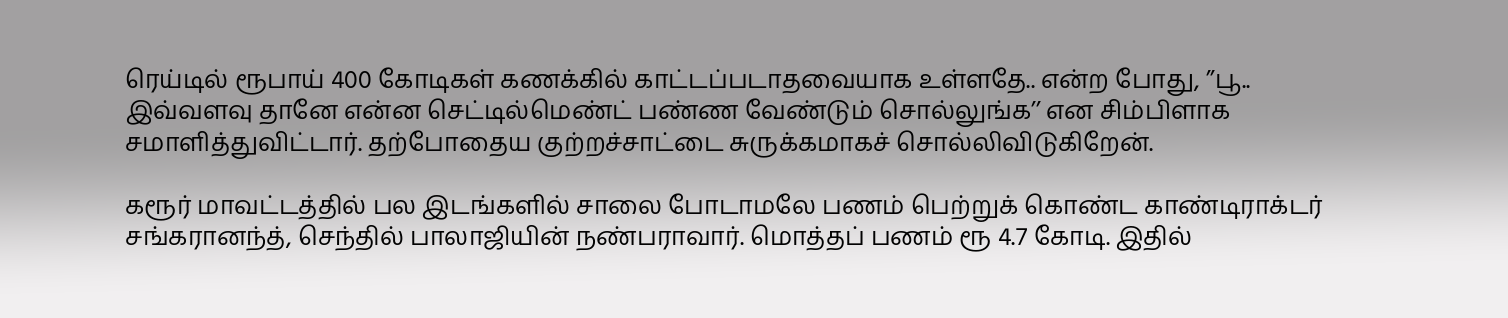ரெய்டில் ரூபாய் 400 கோடிகள் கணக்கில் காட்டப்படாதவையாக உள்ளதே.. என்ற போது, ’’பூ.. இவ்வளவு தானே என்ன செட்டில்மெண்ட் பண்ண வேண்டும் சொல்லுங்க’’ என சிம்பிளாக சமாளித்துவிட்டார். தற்போதைய குற்றச்சாட்டை சுருக்கமாகச் சொல்லிவிடுகிறேன்.

கரூர் மாவட்டத்தில் பல இடங்களில் சாலை போடாமலே பணம் பெற்றுக் கொண்ட காண்டிராக்டர் சங்கரானந்த், செந்தில் பாலாஜியின் நண்பராவார். மொத்தப் பணம் ரூ 4.7 கோடி. இதில்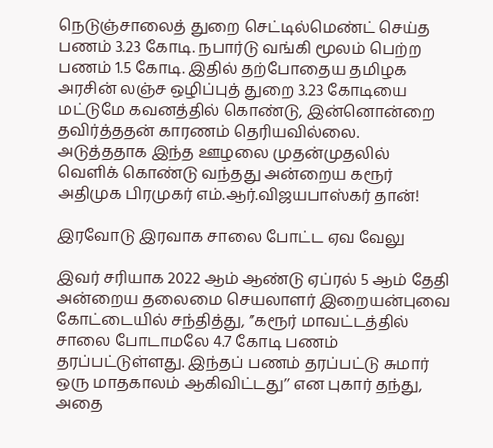நெடுஞ்சாலைத் துறை செட்டில்மெண்ட் செய்த பணம் 3.23 கோடி. நபார்டு வங்கி மூலம் பெற்ற பணம் 1.5 கோடி. இதில் தற்போதைய தமிழக அரசின் லஞ்ச ஒழிப்புத் துறை 3.23 கோடியை மட்டுமே கவனத்தில் கொண்டு, இன்னொன்றை தவிர்த்ததன் காரணம் தெரியவில்லை. அடுத்ததாக இந்த ஊழலை முதன்முதலில் வெளிக் கொண்டு வந்தது அன்றைய கரூர் அதிமுக பிரமுகர் எம்.ஆர்.விஜயபாஸ்கர் தான்!

இரவோடு இரவாக சாலை போட்ட ஏவ வேலு

இவர் சரியாக 2022 ஆம் ஆண்டு ஏப்ரல் 5 ஆம் தேதி அன்றைய தலைமை செயலாளர் இறையன்புவை கோட்டையில் சந்தித்து, ’’கரூர் மாவட்டத்தில் சாலை போடாமலே 4.7 கோடி பணம் தரப்பட்டுள்ளது. இந்தப் பணம் தரப்பட்டு சுமார் ஒரு மாதகாலம் ஆகிவிட்டது’’ என புகார் தந்து, அதை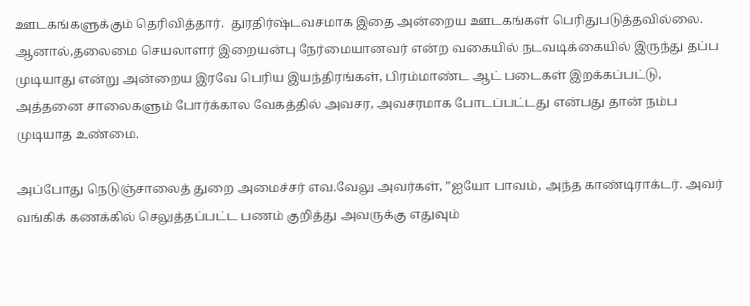ஊடகங்களுக்கும் தெரிவித்தார்.  துரதிர்ஷ்டவசமாக இதை அன்றைய ஊடகங்கள் பெரிதுபடுத்தவில்லை. ஆனால்,தலைமை செயலாளர் இறையன்பு நேர்மையானவர் என்ற வகையில் நடவடிக்கையில் இருந்து தப்ப முடியாது என்று அன்றைய இரவே பெரிய இயந்திரங்கள், பிரம்மாண்ட ஆட் படைகள் இறக்கப்பட்டு, அத்தனை சாலைகளும் போர்க்கால வேகத்தில் அவசர, அவசரமாக போடப்பட்டது என்பது தான் நம்ப முடியாத உண்மை.

அப்போது நெடுஞ்சாலைத் துறை அமைச்சர் எவ.வேலு அவர்கள், ”ஐயோ பாவம், அந்த காண்டிராக்டர். அவர் வங்கிக் கணக்கில் செலுத்தப்பட்ட பணம் குறித்து அவருக்கு எதுவும்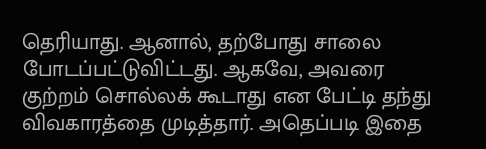தெரியாது. ஆனால், தற்போது சாலை போடப்பட்டுவிட்டது. ஆகவே, அவரை குற்றம் சொல்லக் கூடாது என பேட்டி தந்து விவகாரத்தை முடித்தார். அதெப்படி இதை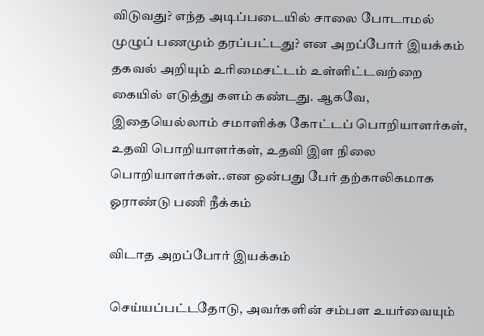விடுவது? எந்த அடிப்படையில் சாலை போடாமல் முழுப் பணமும் தரப்பட்டது? என அறப்போர் இயக்கம் தகவல் அறியும் உரிமைசட்டம் உள்ளிட்டவற்றை கையில் எடுத்து களம் கண்டது. ஆகவே, இதையெல்லாம் சமாளிக்க கோட்டப் பொறியாளர்கள், உதவி பொறியாளர்கள், உதவி இள நிலை பொறியாளர்கள்..என ஒன்பது பேர் தற்காலிகமாக ஓராண்டு பணி நீக்கம்

விடாத அறப்போர் இயக்கம்

செய்யப்பட்டதோடு, அவர்களின் சம்பள உயர்வையும்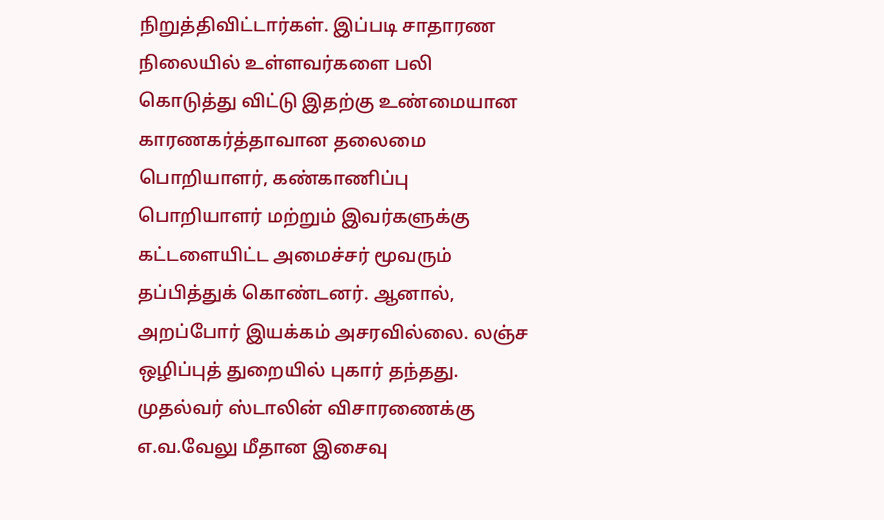நிறுத்திவிட்டார்கள். இப்படி சாதாரண நிலையில் உள்ளவர்களை பலி கொடுத்து விட்டு இதற்கு உண்மையான காரணகர்த்தாவான தலைமை பொறியாளர், கண்காணிப்பு பொறியாளர் மற்றும் இவர்களுக்கு கட்டளையிட்ட அமைச்சர் மூவரும் தப்பித்துக் கொண்டனர். ஆனால், அறப்போர் இயக்கம் அசரவில்லை. லஞ்ச ஒழிப்புத் துறையில் புகார் தந்தது. முதல்வர் ஸ்டாலின் விசாரணைக்கு எ.வ.வேலு மீதான இசைவு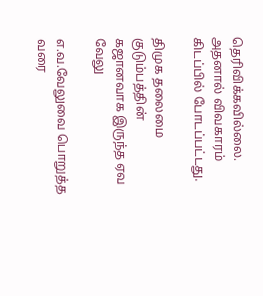தெரிவிக்கவில்லை. அதனால் விவகாரம் கிடப்பில் போடப்பட்டது.

திமுக தலைமை குடும்பத்தின் கஜானவாக இருந்த ஏவ வேலு

எ.வ.வேலுவை பொறுத்த வரை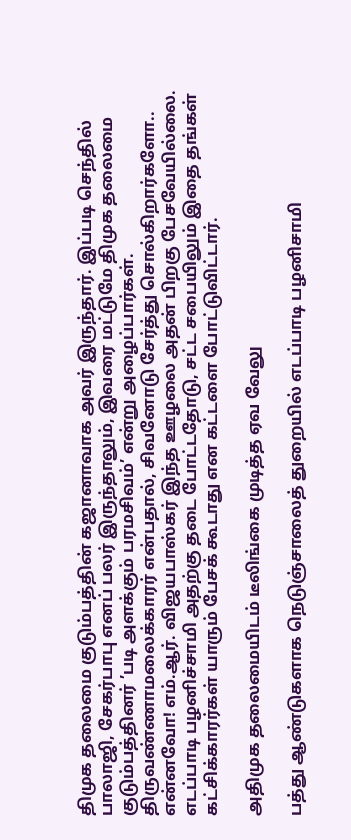திமுக தலைமை குடும்பத்தின் கஜானாவாக அவர் இருந்தார். இப்படி செந்தில் பாலாஜி, சேகர்பாபு எனப் பலர் இருந்தாலும், இவரை மட்டுமே திமுக தலைமை குடும்பத்தினர் ’படி அளக்கும் பரமசிவம்’ என்று அழைப்பார்கள். திருவண்ணாமலைக்காரர் என்பதால், சிவனோடு சேர்த்து சொல்கிறார்களோ.. என்னவோ! எம்.ஆர். விஜயபாஸ்கர் இந்த ஊழலை அதன் பிறகு பேசவேயில்லை. எடப்பாடி பழனிச்சாமி அதற்கு தடை போட்டதோடு, சட்ட சபையிலும் இதை தங்கள் கட்சிக்காரர்கள் யாரும் பேசக் கூடாது என கட்டளை போட்டுவிட்டார்.

அதிமுக தலைமையிடம் டீலிங்கை முடித்த ஏவ வேலு

பத்து ஆண்டுகளாக நெடுஞ்சாலைத் துறையில் எடப்பாடி பழனிசாமி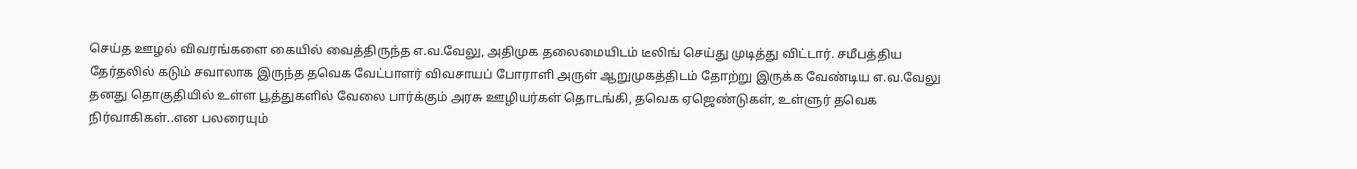செய்த ஊழல் விவரங்களை கையில் வைத்திருந்த எ.வ.வேலு, அதிமுக தலைமையிடம் டீலிங் செய்து முடித்து விட்டார். சமீபத்திய தேர்தலில் கடும் சவாலாக இருந்த தவெக வேட்பாளர் விவசாயப் போராளி அருள் ஆறுமுகத்திடம் தோற்று இருக்க வேண்டிய எ.வ.வேலு தனது தொகுதியில் உள்ள பூத்துகளில் வேலை பார்க்கும் அரசு ஊழியர்கள் தொடங்கி, தவெக ஏஜெண்டுகள், உள்ளுர் தவெக நிர்வாகிகள்..என பலரையும்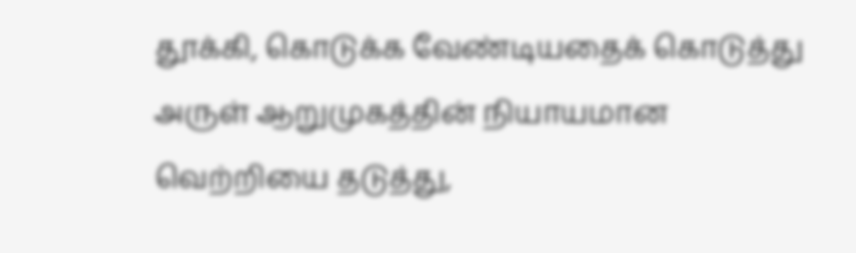தூக்கி, கொடுக்க வேண்டியதைக் கொடுத்து அருள் ஆறுமுகத்தின் நியாயமான வெற்றியை தடுத்து,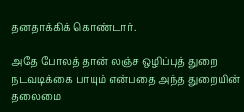தனதாக்கிக் கொண்டார்.

அதே போலத் தான் லஞ்ச ஒழிப்புத் துறை நடவடிக்கை பாயும் என்பதை அந்த துறையின் தலைமை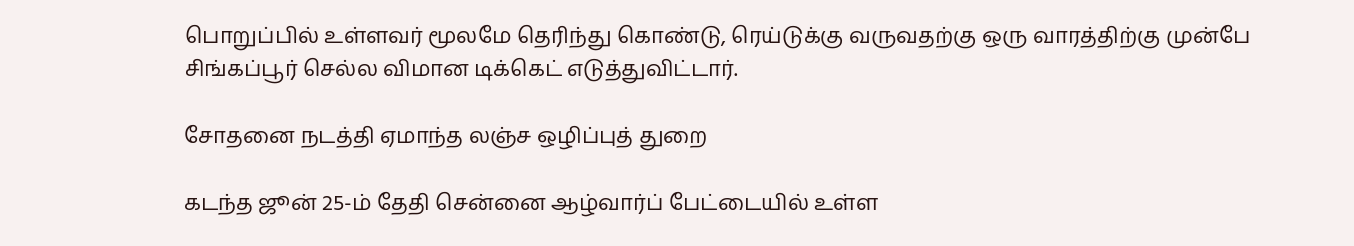பொறுப்பில் உள்ளவர் மூலமே தெரிந்து கொண்டு, ரெய்டுக்கு வருவதற்கு ஒரு வாரத்திற்கு முன்பே சிங்கப்பூர் செல்ல விமான டிக்கெட் எடுத்துவிட்டார்.

சோதனை நடத்தி ஏமாந்த லஞ்ச ஒழிப்புத் துறை

கடந்த ஜூன் 25-ம் தேதி சென்னை ஆழ்வார்ப் பேட்டையில் உள்ள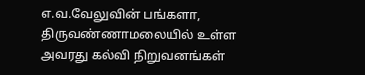எ.வ.வேலுவின் பங்களா, திருவண்ணாமலையில் உள்ள அவரது கல்வி நிறுவனங்கள்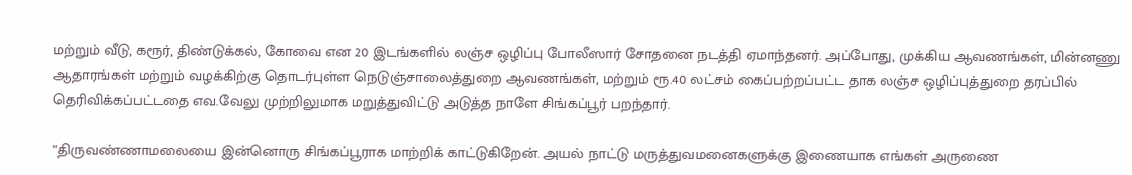மற்றும் வீடு, கரூர், திண்டுக்கல், கோவை என 20 இடங்களில் லஞ்ச ஒழிப்பு போலீஸார் சோதனை நடத்தி ஏமாந்தனர். அப்போது, முக்கிய ஆவணங்கள், மின்னணு ஆதாரங்கள் மற்றும் வழக்கிற்கு தொடர்புள்ள நெடுஞ்சாலைத்துறை ஆவணங்கள், மற்றும் ரூ.40 லட்சம் கைப்பற்றப்பட்ட தாக லஞ்ச ஒழிப்புத்துறை தரப்பில் தெரிவிக்கப்பட்டதை எவ.வேலு முற்றிலுமாக மறுத்துவிட்டு அடுத்த நாளே சிங்கப்பூர் பறந்தார்.

”திருவண்ணாமலையை இன்னொரு சிங்கப்பூராக மாற்றிக் காட்டுகிறேன். அயல் நாட்டு மருத்துவமனைகளுக்கு இணையாக எங்கள் அருணை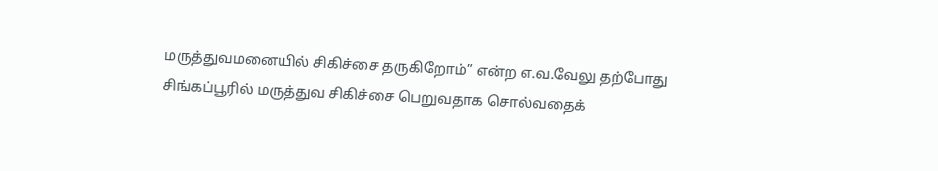மருத்துவமனையில் சிகிச்சை தருகிறோம்” என்ற எ.வ.வேலு தற்போது சிங்கப்பூரில் மருத்துவ சிகிச்சை பெறுவதாக சொல்வதைக்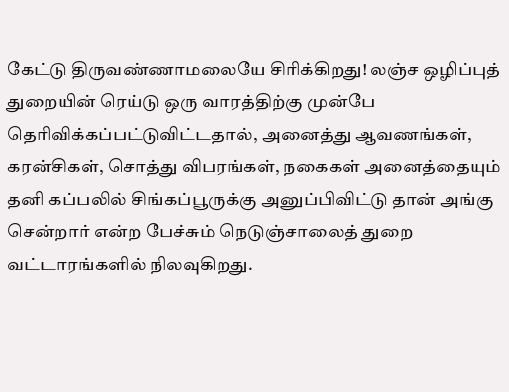கேட்டு திருவண்ணாமலையே சிரிக்கிறது! லஞ்ச ஒழிப்புத் துறையின் ரெய்டு ஒரு வாரத்திற்கு முன்பே தெரிவிக்கப்பட்டுவிட்டதால், அனைத்து ஆவணங்கள், கரன்சிகள், சொத்து விபரங்கள், நகைகள் அனைத்தையும் தனி கப்பலில் சிங்கப்பூருக்கு அனுப்பிவிட்டு தான் அங்கு சென்றார் என்ற பேச்சும் நெடுஞ்சாலைத் துறை வட்டாரங்களில் நிலவுகிறது.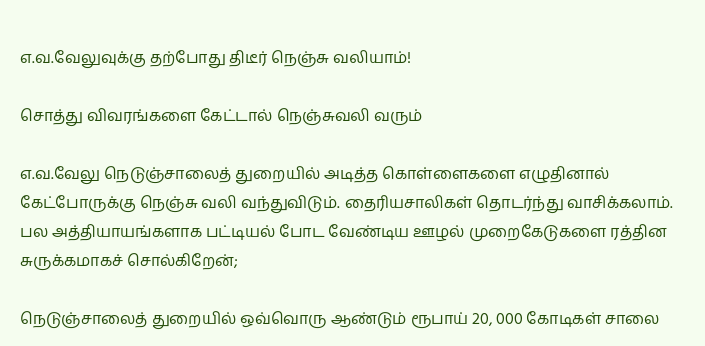எ.வ.வேலுவுக்கு தற்போது திடீர் நெஞ்சு வலியாம்!

சொத்து விவரங்களை கேட்டால் நெஞ்சுவலி வரும்

எ.வ.வேலு நெடுஞ்சாலைத் துறையில் அடித்த கொள்ளைகளை எழுதினால் கேட்போருக்கு நெஞ்சு வலி வந்துவிடும். தைரியசாலிகள் தொடர்ந்து வாசிக்கலாம். பல அத்தியாயங்களாக பட்டியல் போட வேண்டிய ஊழல் முறைகேடுகளை ரத்தின சுருக்கமாகச் சொல்கிறேன்;

நெடுஞ்சாலைத் துறையில் ஒவ்வொரு ஆண்டும் ரூபாய் 20, 000 கோடிகள் சாலை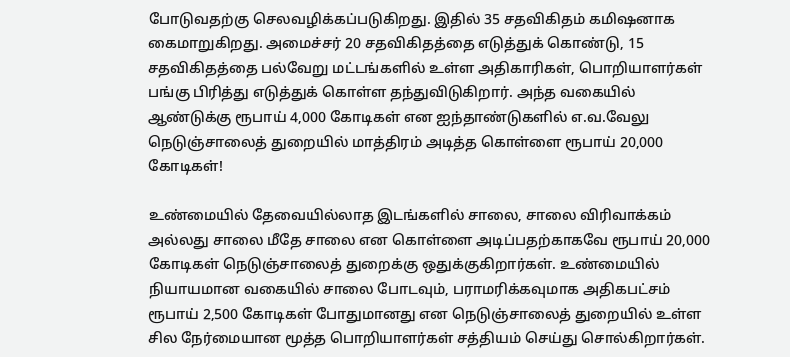போடுவதற்கு செலவழிக்கப்படுகிறது. இதில் 35 சதவிகிதம் கமிஷனாக கைமாறுகிறது. அமைச்சர் 20 சதவிகிதத்தை எடுத்துக் கொண்டு, 15 சதவிகிதத்தை பல்வேறு மட்டங்களில் உள்ள அதிகாரிகள், பொறியாளர்கள் பங்கு பிரித்து எடுத்துக் கொள்ள தந்துவிடுகிறார். அந்த வகையில் ஆண்டுக்கு ரூபாய் 4,000 கோடிகள் என ஐந்தாண்டுகளில் எ.வ.வேலு நெடுஞ்சாலைத் துறையில் மாத்திரம் அடித்த கொள்ளை ரூபாய் 20,000 கோடிகள்!

உண்மையில் தேவையில்லாத இடங்களில் சாலை, சாலை விரிவாக்கம் அல்லது சாலை மீதே சாலை என கொள்ளை அடிப்பதற்காகவே ரூபாய் 20,000 கோடிகள் நெடுஞ்சாலைத் துறைக்கு ஒதுக்குகிறார்கள். உண்மையில் நியாயமான வகையில் சாலை போடவும், பராமரிக்கவுமாக அதிகபட்சம் ரூபாய் 2,500 கோடிகள் போதுமானது என நெடுஞ்சாலைத் துறையில் உள்ள சில நேர்மையான மூத்த பொறியாளர்கள் சத்தியம் செய்து சொல்கிறார்கள்.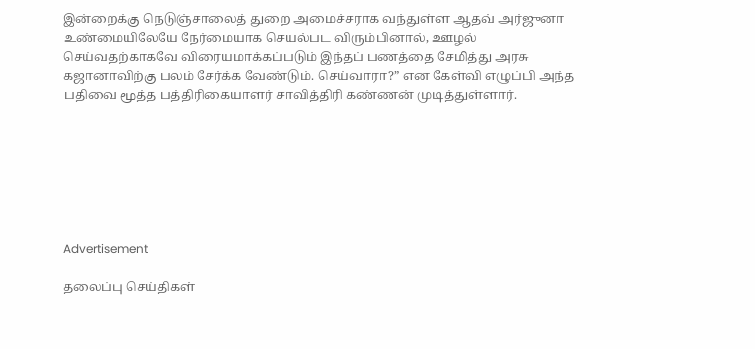இன்றைக்கு நெடுஞ்சாலைத் துறை அமைச்சராக வந்துள்ள ஆதவ் அர்ஜுனா உண்மையிலேயே நேர்மையாக செயல்பட விரும்பினால், ஊழல் செய்வதற்காகவே விரையமாக்கப்படும் இந்தப் பணத்தை சேமித்து அரசு கஜானாவிற்கு பலம் சேர்க்க வேண்டும். செய்வாரா?” என கேள்வி எழுப்பி அந்த பதிவை மூத்த பத்திரிகையாளர் சாவித்திரி கண்ணன் முடித்துள்ளார்.







Advertisement

தலைப்பு செய்திகள்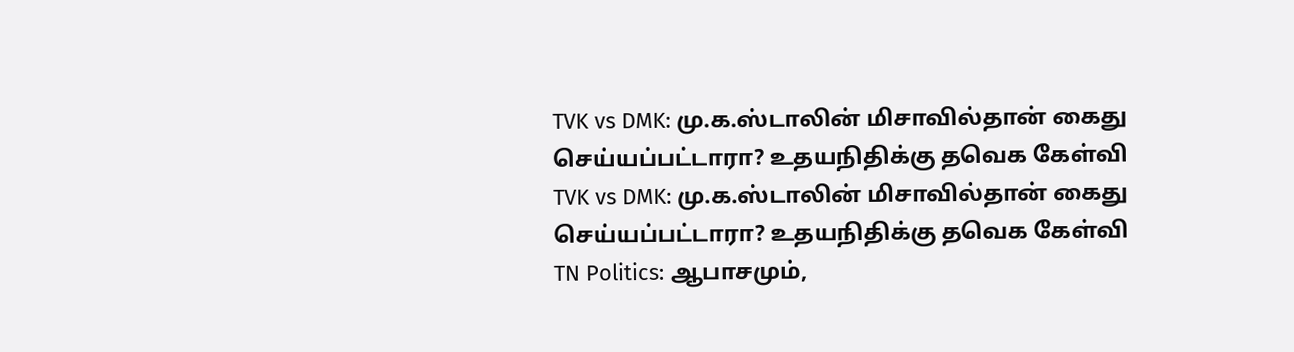TVK vs DMK: மு.க.ஸ்டாலின் மிசாவில்தான் கைது செய்யப்பட்டாரா? உதயநிதிக்கு தவெக கேள்வி
TVK vs DMK: மு.க.ஸ்டாலின் மிசாவில்தான் கைது செய்யப்பட்டாரா? உதயநிதிக்கு தவெக கேள்வி
TN Politics: ஆபாசமும்,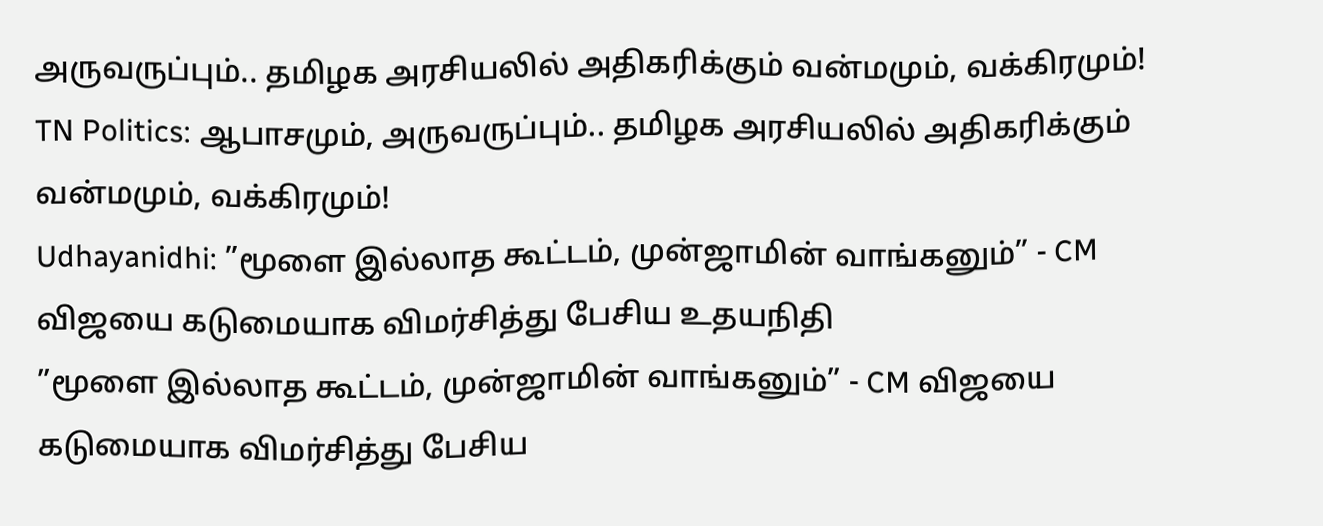அருவருப்பும்.. தமிழக அரசியலில் அதிகரிக்கும் வன்மமும், வக்கிரமும்!
TN Politics: ஆபாசமும், அருவருப்பும்.. தமிழக அரசியலில் அதிகரிக்கும் வன்மமும், வக்கிரமும்!
Udhayanidhi: ”மூளை இல்லாத கூட்டம், முன்ஜாமின் வாங்கனும்” - CM விஜயை கடுமையாக விமர்சித்து பேசிய உதயநிதி
”மூளை இல்லாத கூட்டம், முன்ஜாமின் வாங்கனும்” - CM விஜயை கடுமையாக விமர்சித்து பேசிய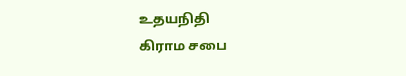உதயநிதி
கிராம சபை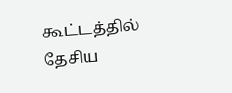கூட்டத்தில் தேசிய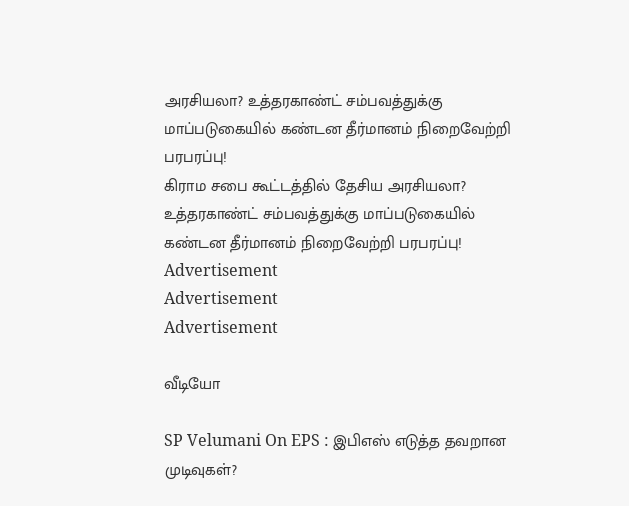அரசியலா? உத்தரகாண்ட் சம்பவத்துக்கு மாப்படுகையில் கண்டன தீர்மானம் நிறைவேற்றி பரபரப்பு!
கிராம சபை கூட்டத்தில் தேசிய அரசியலா? உத்தரகாண்ட் சம்பவத்துக்கு மாப்படுகையில் கண்டன தீர்மானம் நிறைவேற்றி பரபரப்பு!
Advertisement
Advertisement
Advertisement

வீடியோ

SP Velumani On EPS : இபிஎஸ் எடுத்த தவறான முடிவுகள்?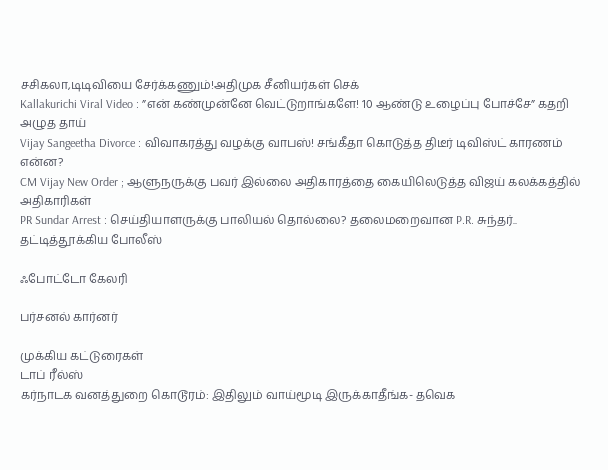சசிகலா,டிடிவியை சேர்க்கணும்!அதிமுக சீனியர்கள் செக்
Kallakurichi Viral Video : ”என் கண்முன்னே வெட்டுறாங்களே! 10 ஆண்டு உழைப்பு போச்சே” கதறி அழுத தாய்
Vijay Sangeetha Divorce : விவாகரத்து வழக்கு வாபஸ்! சங்கீதா கொடுத்த திடீர் டிவிஸ்ட் காரணம் என்ன?
CM Vijay New Order ; ஆளுநருக்கு பவர் இல்லை அதிகாரத்தை கையிலெடுத்த விஜய் கலக்கத்தில் அதிகாரிகள்
PR Sundar Arrest : செய்தியாளருக்கு பாலியல் தொல்லை? தலைமறைவான P.R. சுந்தர்.. தட்டித்தூக்கிய போலீஸ்

ஃபோட்டோ கேலரி

பர்சனல் கார்னர்

முக்கிய கட்டுரைகள்
டாப் ரீல்ஸ்
கர்நாடக வனத்துறை கொடூரம்: இதிலும் வாய்மூடி இருக்காதீங்க- தவெக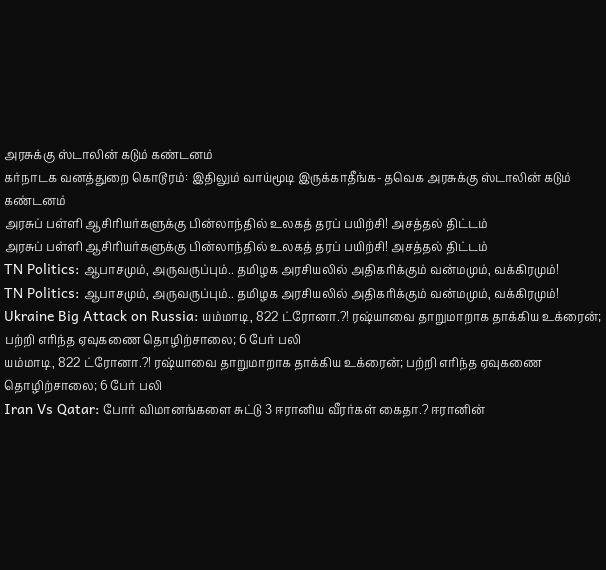அரசுக்கு ஸ்டாலின் கடும் கண்டனம்
கர்நாடக வனத்துறை கொடூரம்: இதிலும் வாய்மூடி இருக்காதீங்க- தவெக அரசுக்கு ஸ்டாலின் கடும் கண்டனம்
அரசுப் பள்ளி ஆசிரியர்களுக்கு பின்லாந்தில் உலகத் தரப் பயிற்சி! அசத்தல் திட்டம்
அரசுப் பள்ளி ஆசிரியர்களுக்கு பின்லாந்தில் உலகத் தரப் பயிற்சி! அசத்தல் திட்டம்
TN Politics: ஆபாசமும், அருவருப்பும்.. தமிழக அரசியலில் அதிகரிக்கும் வன்மமும், வக்கிரமும்!
TN Politics: ஆபாசமும், அருவருப்பும்.. தமிழக அரசியலில் அதிகரிக்கும் வன்மமும், வக்கிரமும்!
Ukraine Big Attack on Russia: யம்மாடி, 822 ட்ரோனா.?! ரஷ்யாவை தாறுமாறாக தாக்கிய உக்ரைன்; பற்றி எரிந்த ஏவுகணை தொழிற்சாலை; 6 பேர் பலி
யம்மாடி, 822 ட்ரோனா.?! ரஷ்யாவை தாறுமாறாக தாக்கிய உக்ரைன்; பற்றி எரிந்த ஏவுகணை தொழிற்சாலை; 6 பேர் பலி
Iran Vs Qatar: போர் விமானங்களை சுட்டு 3 ஈரானிய வீரர்கள் கைதா.? ஈரானின்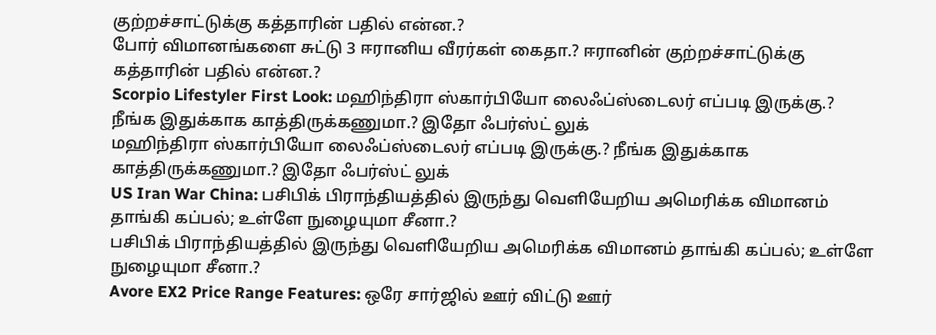குற்றச்சாட்டுக்கு கத்தாரின் பதில் என்ன.?
போர் விமானங்களை சுட்டு 3 ஈரானிய வீரர்கள் கைதா.? ஈரானின் குற்றச்சாட்டுக்கு கத்தாரின் பதில் என்ன.?
Scorpio Lifestyler First Look: மஹிந்திரா ஸ்கார்பியோ லைஃப்ஸ்டைலர் எப்படி இருக்கு.? நீங்க இதுக்காக காத்திருக்கணுமா.? இதோ ஃபர்ஸ்ட் லுக்
மஹிந்திரா ஸ்கார்பியோ லைஃப்ஸ்டைலர் எப்படி இருக்கு.? நீங்க இதுக்காக காத்திருக்கணுமா.? இதோ ஃபர்ஸ்ட் லுக்
US Iran War China: பசிபிக் பிராந்தியத்தில் இருந்து வெளியேறிய அமெரிக்க விமானம் தாங்கி கப்பல்; உள்ளே நுழையுமா சீனா.?
பசிபிக் பிராந்தியத்தில் இருந்து வெளியேறிய அமெரிக்க விமானம் தாங்கி கப்பல்; உள்ளே நுழையுமா சீனா.?
Avore EX2 Price Range Features: ஒரே சார்ஜில் ஊர் விட்டு ஊர்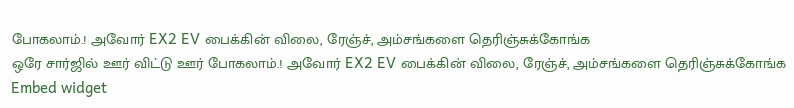போகலாம்.! அவோர் EX2 EV பைக்கின் விலை, ரேஞ்ச், அம்சங்களை தெரிஞ்சுக்கோங்க
ஒரே சார்ஜில் ஊர் விட்டு ஊர் போகலாம்.! அவோர் EX2 EV பைக்கின் விலை, ரேஞ்ச், அம்சங்களை தெரிஞ்சுக்கோங்க
Embed widget